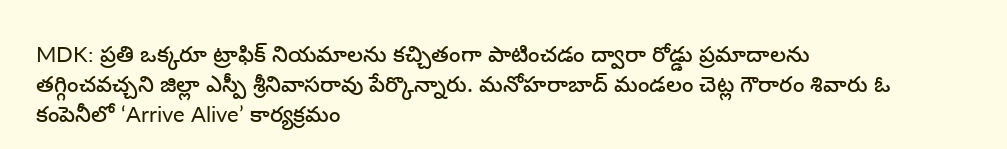MDK: ప్రతి ఒక్కరూ ట్రాఫిక్ నియమాలను కచ్చితంగా పాటించడం ద్వారా రోడ్డు ప్రమాదాలను తగ్గించవచ్చని జిల్లా ఎస్పీ శ్రీనివాసరావు పేర్కొన్నారు. మనోహరాబాద్ మండలం చెట్ల గౌరారం శివారు ఓ కంపెనీలో ‘Arrive Alive’ కార్యక్రమం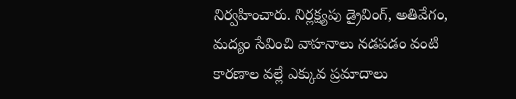నిర్వహించారు. నిర్లక్ష్యపు డ్రైవింగ్, అతివేగం, మద్యం సేవించి వాహనాలు నడపడం వంటి కారణాల వల్లే ఎక్కువ ప్రమాదాలు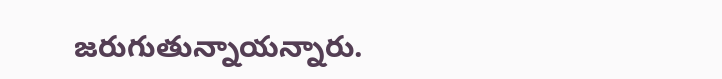జరుగుతున్నాయన్నారు.